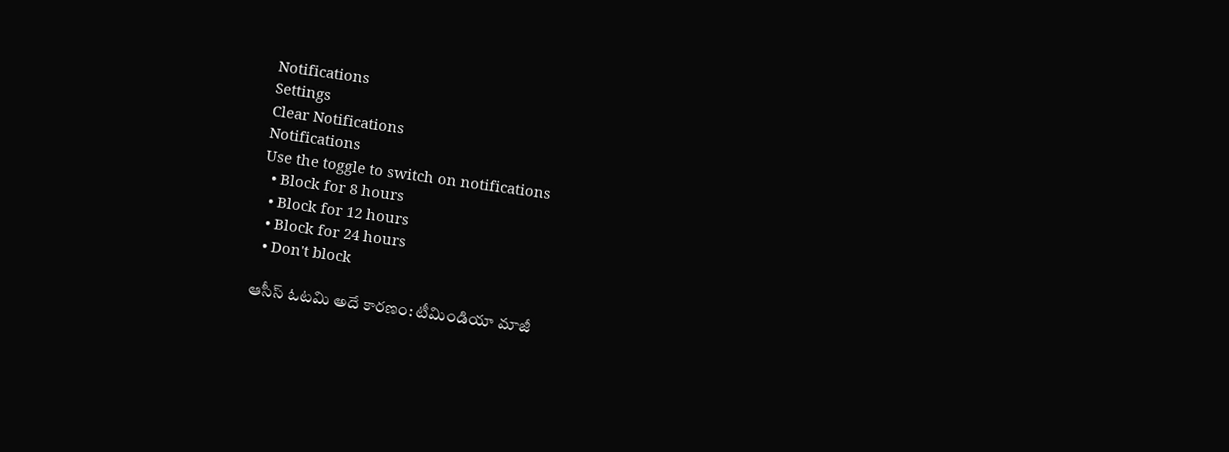Notifications
Settings
Clear Notifications
Notifications
Use the toggle to switch on notifications
  • Block for 8 hours
  • Block for 12 hours
  • Block for 24 hours
  • Don't block

ఆసీస్ ఓటమి అదే కారణం: టీమిండియా మాజీ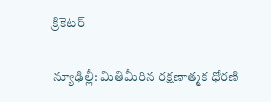క్రికెటర్

న్యూఢిల్లీ: మితిమీరిన రక్షణాత్మక ధోరణి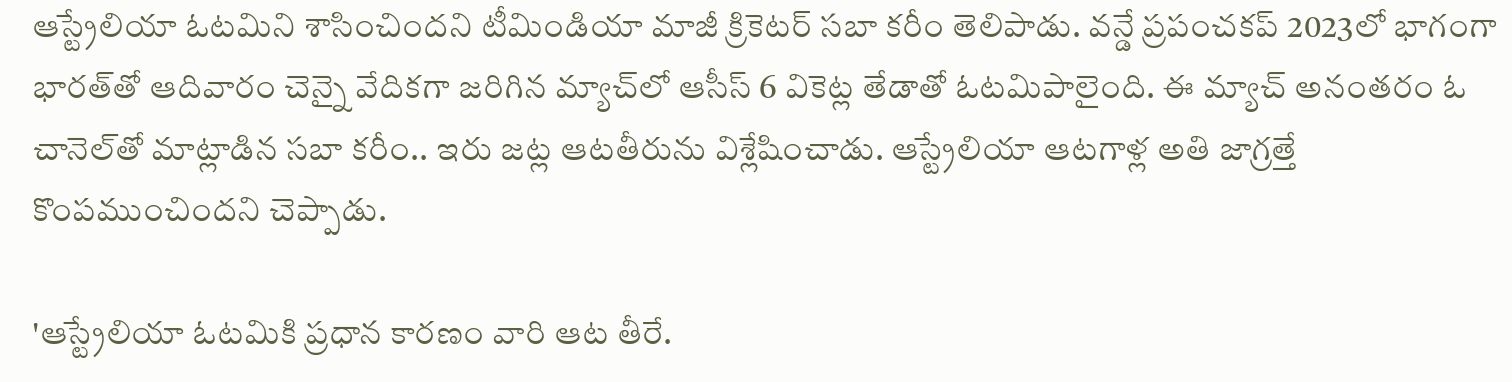ఆస్ట్రేలియా ఓటమిని శాసించిందని టీమిండియా మాజీ క్రికెటర్ సబా కరీం తెలిపాడు. వన్డే ప్రపంచకప్‌ 2023లో భాగంగా భారత్‌తో ఆదివారం చెన్నై వేదికగా జరిగిన మ్యాచ్‌లో ఆసీస్ 6 వికెట్ల తేడాతో ఓటమిపాలైంది. ఈ మ్యాచ్ అనంతరం ఓ చానెల్‌తో మాట్లాడిన సబా కరీం.. ఇరు జట్ల ఆటతీరును విశ్లేషించాడు. ఆస్ట్రేలియా ఆటగాళ్ల అతి జాగ్రత్తే కొంపముంచిందని చెప్పాడు.

'ఆస్ట్రేలియా ఓటమికి ప్రధాన కారణం వారి ఆట తీరే.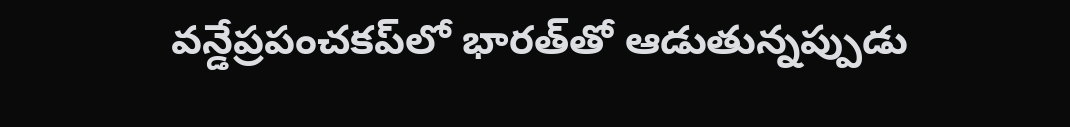వన్డేప్రపంచకప్‌లో భారత్‌తో ఆడుతున్నప్పుడు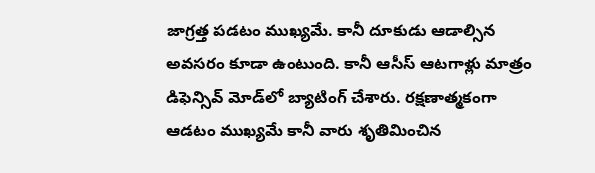జాగ్రత్త పడటం ముఖ్యమే. కానీ దూకుడు ఆడాల్సిన అవసరం కూడా ఉంటుంది. కానీ ఆసీస్ ఆటగాళ్లు మాత్రం డిఫెన్సివ్ మోడ్‌లో బ్యాటింగ్ చేశారు. రక్షణాత్మకంగా ఆడటం ముఖ్యమే కానీ వారు శృతిమించిన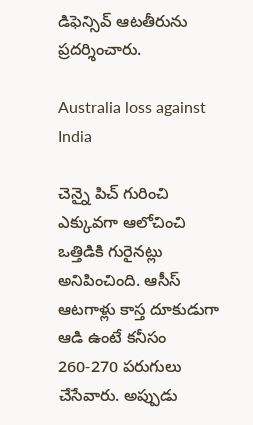డిఫెన్సివ్‌ ఆటతీరును ప్రదర్శించారు.

Australia loss against India

చెన్నై పిచ్ గురించి ఎక్కువగా ఆలోచించి ఒత్తిడికి గురైనట్లు అనిపించింది. ఆసీస్ ఆటగాళ్లు కాస్త దూకుడుగా ఆడి ఉంటే కనీసం 260-270 పరుగులు చేసేవారు. అప్పుడు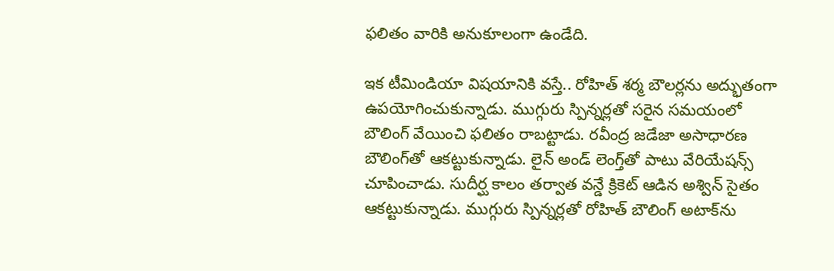ఫలితం వారికి అనుకూలంగా ఉండేది.

ఇక టీమిండియా విషయానికి వస్తే.. రోహిత్ శర్మ బౌలర్లను అద్భుతంగా ఉపయోగించుకున్నాడు. ముగ్గురు స్పిన్నర్లతో సరైన సమయంలో బౌలింగ్ వేయించి ఫలితం రాబట్టాడు. రవీంద్ర జడేజా అసాధారణ బౌలింగ్‌తో ఆకట్టుకున్నాడు. లైన్ అండ్ లెంగ్త్‌తో పాటు వేరియేషన్స్ చూపించాడు. సుదీర్ఘ కాలం తర్వాత వన్డే క్రికెట్ ఆడిన అశ్విన్ సైతం ఆకట్టుకున్నాడు. ముగ్గురు స్పిన్నర్లతో రోహిత్ బౌలింగ్ అటాక్‌ను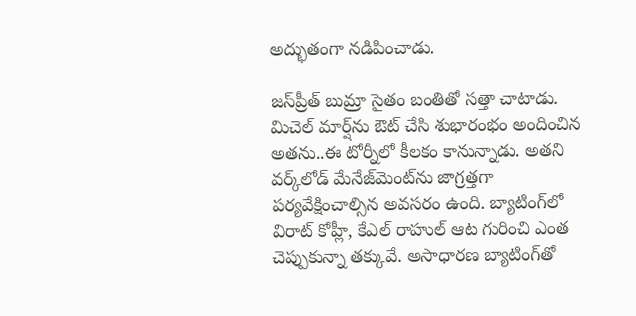అద్భుతంగా నడిపించాడు.

జస్‌ప్రీత్ బుమ్రా సైతం బంతితో సత్తా చాటాడు. మిచెల్ మార్ష్‌ను ఔట్ చేసి శుభారంభం అందించిన అతను..ఈ టోర్నీలో కీలకం కానున్నాడు. అతని వర్క్‌లోడ్ మేనేజ్‌మెంట్‌ను జాగ్రత్తగా పర్యవేక్షించాల్సిన అవసరం ఉంది. బ్యాటింగ్‌లో విరాట్ కోహ్లీ, కేఎల్ రాహుల్ ఆట గురించి ఎంత చెప్పుకున్నా తక్కువే. అసాధారణ బ్యాటింగ్‌తో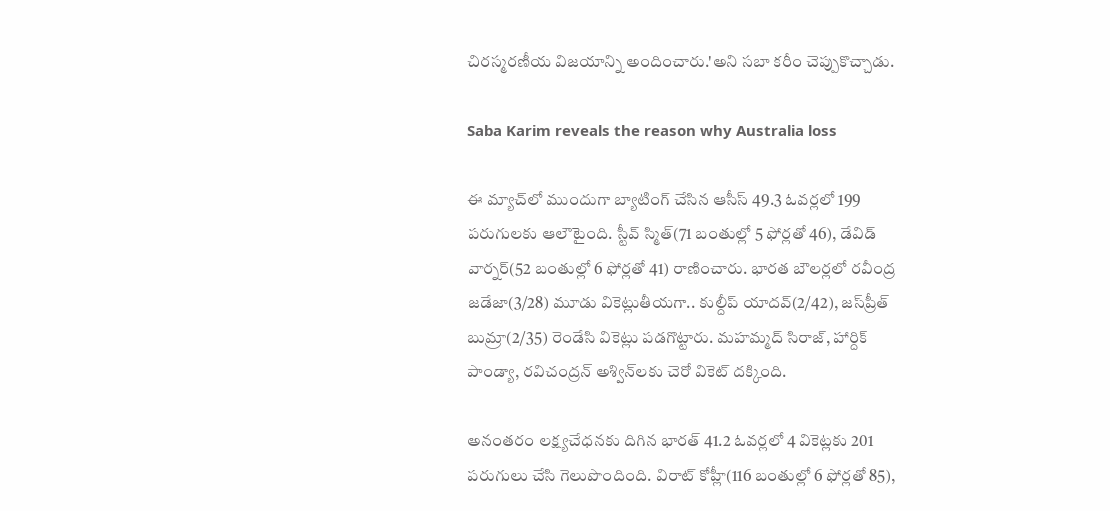చిరస్మరణీయ విజయాన్ని అందించారు.'అని సబా కరీం చెప్పుకొచ్చాడు.

Saba Karim reveals the reason why Australia loss

ఈ మ్యాచ్‌లో ముందుగా బ్యాటింగ్ చేసిన ఆసీస్ 49.3 ఓవర్లలో 199 పరుగులకు ఆలౌటైంది. స్టీవ్ స్మిత్(71 బంతుల్లో 5 ఫోర్లతో 46), డేవిడ్ వార్నర్(52 బంతుల్లో 6 ఫోర్లతో 41) రాణించారు. భారత బౌలర్లలో రవీంద్ర జడేజా(3/28) మూడు వికెట్లుతీయగా.. కుల్దీప్ యాదవ్(2/42), జస్‌ప్రీత్ బుమ్రా(2/35) రెండేసి వికెట్లు పడగొట్టారు. మహమ్మద్ సిరాజ్, హార్దిక్ పాండ్యా, రవిచంద్రన్ అశ్విన్‌లకు చెరో వికెట్ దక్కింది.

అనంతరం లక్ష్యచేధనకు దిగిన భారత్ 41.2 ఓవర్లలో 4 వికెట్లకు 201 పరుగులు చేసి గెలుపొందింది. విరాట్ కోహ్లీ(116 బంతుల్లో 6 ఫోర్లతో 85),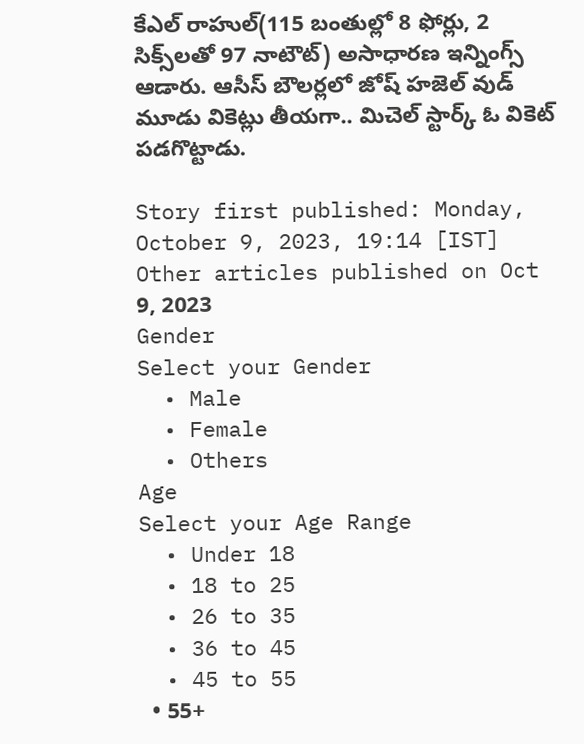కేఎల్ రాహుల్(115 బంతుల్లో 8 ఫోర్లు, 2 సిక్స్‌లతో 97 నాటౌట్) అసాధారణ ఇన్నింగ్స్ ఆడారు. ఆసీస్ బౌలర్లలో జోష్ హజెల్ వుడ్ మూడు వికెట్లు తీయగా.. మిచెల్ స్టార్క్ ఓ వికెట్ పడగొట్టాడు.

Story first published: Monday, October 9, 2023, 19:14 [IST]
Other articles published on Oct 9, 2023
Gender
Select your Gender
  • Male
  • Female
  • Others
Age
Select your Age Range
  • Under 18
  • 18 to 25
  • 26 to 35
  • 36 to 45
  • 45 to 55
  • 55+